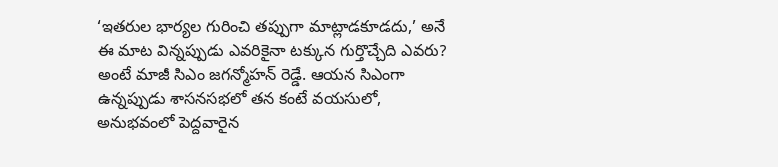‘ఇతరుల భార్యల గురించి తప్పుగా మాట్లాడకూడదు,’ అనే ఈ మాట విన్నప్పుడు ఎవరికైనా టక్కున గుర్తొచ్చేది ఎవరు? అంటే మాజీ సిఎం జగన్మోహన్ రెడ్డే. ఆయన సిఎంగా ఉన్నప్పుడు శాసనసభలో తన కంటే వయసులో, అనుభవంలో పెద్దవారైన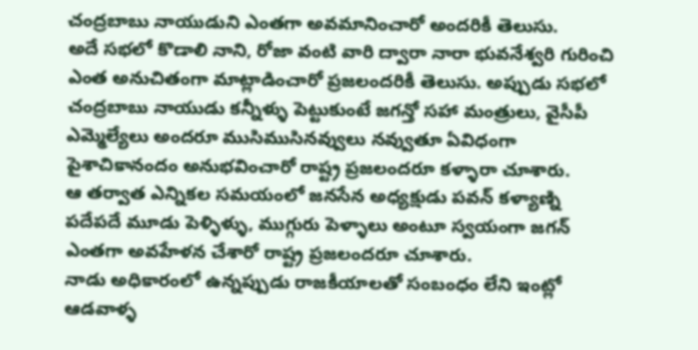చంద్రబాబు నాయుడుని ఎంతగా అవమానించారో అందరికీ తెలుసు.
అదే సభలో కొడాలి నాని, రోజా వంటి వారి ద్వారా నారా భువనేశ్వరి గురించి ఎంత అనుచితంగా మాట్లాడించారో ప్రజలందరికీ తెలుసు. అప్పుడు సభలో చంద్రబాబు నాయుడు కన్నీళ్ళు పెట్టుకుంటే జగన్తో సహా మంత్రులు, వైసీపీ ఎమ్మెల్యేలు అందరూ ముసిముసినవ్వులు నవ్వుతూ ఏవిధంగా పైశాచికానందం అనుభవించారో రాష్ట్ర ప్రజలందరూ కళ్ళారా చూశారు.
ఆ తర్వాత ఎన్నికల సమయంలో జనసేన అధ్యక్షుడు పవన్ కళ్యాణ్ని పదేపదే మూడు పెళ్ళిళ్ళు, ముగ్గురు పెళ్ళాలు అంటూ స్వయంగా జగన్ ఎంతగా అవహేళన చేశారో రాష్ట్ర ప్రజలందరూ చూశారు.
నాడు అధికారంలో ఉన్నప్పుడు రాజకీయాలతో సంబంధం లేని ఇంట్లో ఆడవాళ్ళ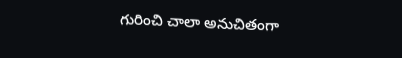గురించి చాలా అనుచితంగా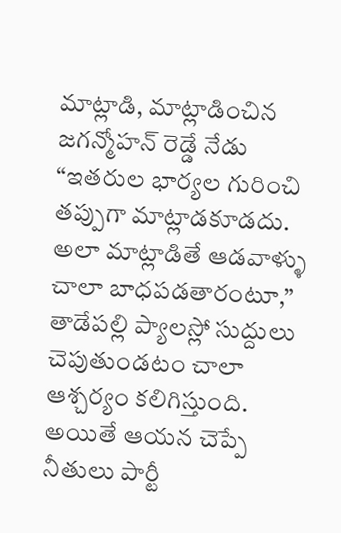మాట్లాడి, మాట్లాడించిన జగన్మోహన్ రెడ్డే నేడు “ఇతరుల భార్యల గురించి తప్పుగా మాట్లాడకూడదు. అలా మాట్లాడితే ఆడవాళ్ళు చాలా బాధపడతారంటూ,” తాడేపల్లి ప్యాలస్లో సుద్దులు చెపుతుండటం చాలా ఆశ్చర్యం కలిగిస్తుంది.
అయితే ఆయన చెప్పే నీతులు పార్టీ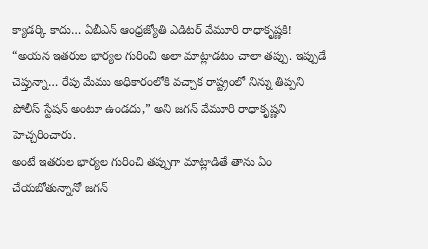క్యాడర్కి కాదు… ఏబీఎన్ ఆంధ్రజ్యోతి ఎడిటర్ వేమూరి రాధాకృష్ణకి!
“అయన ఇతరుల భార్యల గురించి అలా మాట్లాడటం చాలా తప్పు. ఇప్పుడే చెప్తున్నా… రేపు మేము అధికారంలోకి వచ్చాక రాష్ట్రంలో నిన్ను తిప్పని పోలీస్ స్టేషన్ అంటూ ఉండదు,” అని జగన్ వేమూరి రాధాకృష్ణని హెచ్చరించారు.
అంటే ఇతరుల భార్యల గురించి తప్పుగా మాట్లాడితే తాను ఏం చేయబోతున్నానో జగన్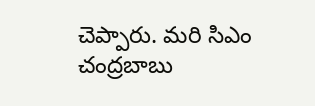చెప్పారు. మరి సిఎం చంద్రబాబు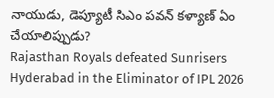నాయుడు, డెప్యూటీ సిఎం పవన్ కళ్యాణ్ ఏం చేయాలిప్పుడు?
Rajasthan Royals defeated Sunrisers Hyderabad in the Eliminator of IPL 2026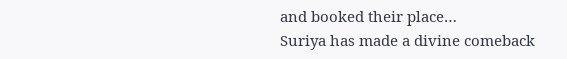and booked their place…
Suriya has made a divine comeback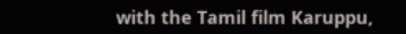with the Tamil film Karuppu,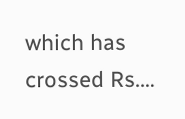which has crossed Rs.…